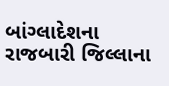બાંગ્લાદેશના રાજબારી જિલ્લાના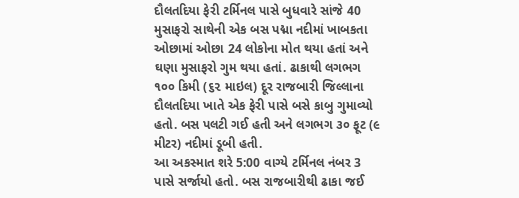દૌલતદિયા ફેરી ટર્મિનલ પાસે બુધવારે સાંજે 40 મુસાફરો સાથેની એક બસ પદ્મા નદીમાં ખાબકતા ઓછામાં ઓછા 24 લોકોના મોત થયા હતાં અને ઘણા મુસાફરો ગુમ થયા હતાં. ઢાકાથી લગભગ ૧૦૦ કિમી (૬૨ માઇલ) દૂર રાજબારી જિલ્લાના દૌલતદિયા ખાતે એક ફેરી પાસે બસે કાબુ ગુમાવ્યો હતો. બસ પલટી ગઈ હતી અને લગભગ ૩૦ ફૂટ (૯ મીટર) નદીમાં ડૂબી હતી.
આ અકસ્માત શરે 5:00 વાગ્યે ટર્મિનલ નંબર 3 પાસે સર્જાયો હતો. બસ રાજબારીથી ઢાકા જઈ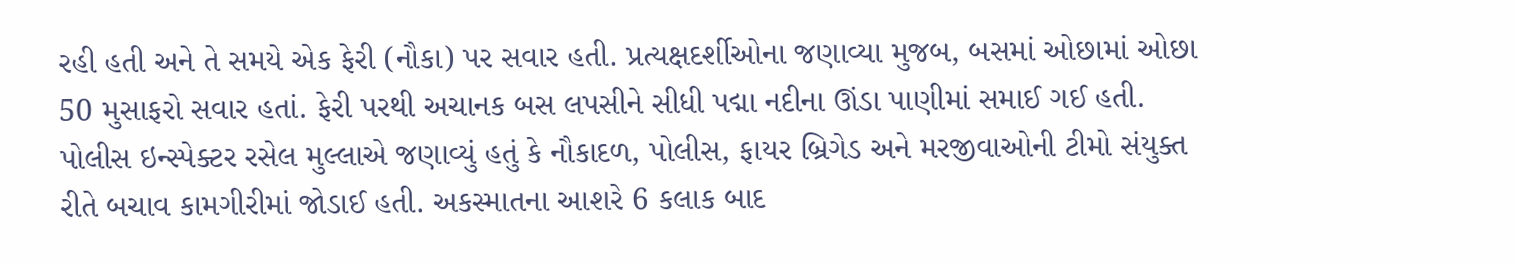રહી હતી અને તે સમયે એક ફેરી (નૌકા) પર સવાર હતી. પ્રત્યક્ષદર્શીઓના જણાવ્યા મુજબ, બસમાં ઓછામાં ઓછા 50 મુસાફરો સવાર હતાં. ફેરી પરથી અચાનક બસ લપસીને સીધી પદ્મા નદીના ઊંડા પાણીમાં સમાઈ ગઈ હતી.
પોલીસ ઇન્સ્પેક્ટર રસેલ મુલ્લાએ જણાવ્યું હતું કે નૌકાદળ, પોલીસ, ફાયર બ્રિગેડ અને મરજીવાઓની ટીમો સંયુક્ત રીતે બચાવ કામગીરીમાં જોડાઈ હતી. અકસ્માતના આશરે 6 કલાક બાદ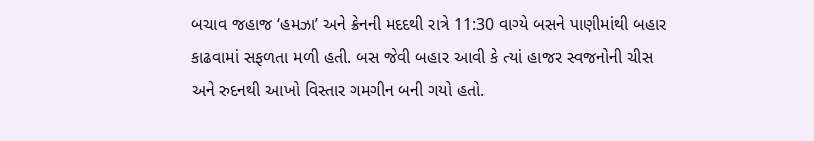બચાવ જહાજ ‘હમઝા’ અને ક્રેનની મદદથી રાત્રે 11:30 વાગ્યે બસને પાણીમાંથી બહાર કાઢવામાં સફળતા મળી હતી. બસ જેવી બહાર આવી કે ત્યાં હાજર સ્વજનોની ચીસ અને રુદનથી આખો વિસ્તાર ગમગીન બની ગયો હતો.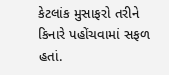કેટલાંક મુસાફરો તરીને કિનારે પહોંચવામાં સફળ હતાં.